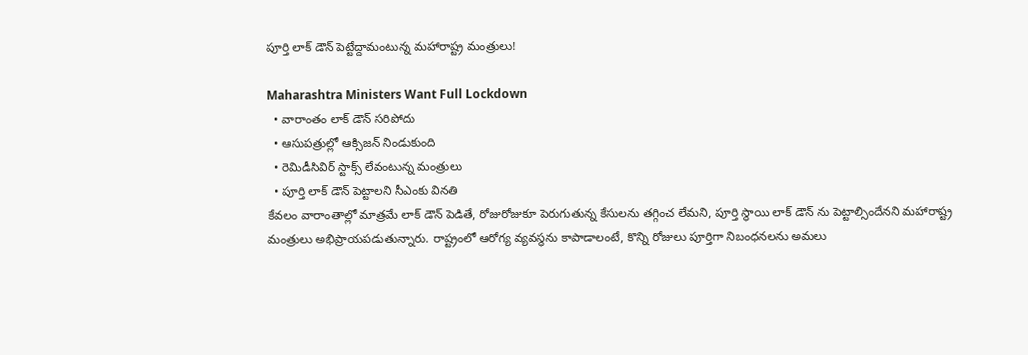పూర్తి లాక్ డౌన్ పెట్టేద్దామంటున్న మహారాష్ట్ర మంత్రులు!

Maharashtra Ministers Want Full Lockdown
  • వారాంతం లాక్ డౌన్ సరిపోదు
  • ఆసుపత్రుల్లో ఆక్సిజన్ నిండుకుంది
  • రెమిడీసివిర్ స్టాక్స్ లేవంటున్న మంత్రులు
  • పూర్తి లాక్ డౌన్ పెట్టాలని సీఎంకు వినతి
కేవలం వారాంతాల్లో మాత్రమే లాక్ డౌన్ పెడితే, రోజురోజుకూ పెరుగుతున్న కేసులను తగ్గించ లేమని, పూర్తి స్థాయి లాక్ డౌన్ ను పెట్టాల్సిందేనని మహారాష్ట్ర మంత్రులు అభిప్రాయపడుతున్నారు. రాష్ట్రంలో ఆరోగ్య వ్యవస్థను కాపాడాలంటే, కొన్ని రోజులు పూర్తిగా నిబంధనలను అమలు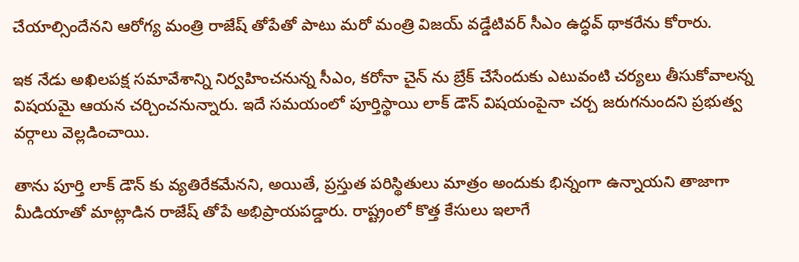చేయాల్సిందేనని ఆరోగ్య మంత్రి రాజేష్ తోపేతో పాటు మరో మంత్రి విజయ్ వడ్డేటివర్ సీఎం ఉద్ధవ్ థాకరేను కోరారు.

ఇక నేడు అఖిలపక్ష సమావేశాన్ని నిర్వహించనున్న సీఎం, కరోనా చైన్ ను బ్రేక్ చేసేందుకు ఎటువంటి చర్యలు తీసుకోవాలన్న విషయమై ఆయన చర్చించనున్నారు. ఇదే సమయంలో పూర్తిస్థాయి లాక్ డౌన్ విషయంపైనా చర్చ జరుగనుందని ప్రభుత్వ వర్గాలు వెల్లడించాయి.

తాను పూర్తి లాక్ డౌన్ కు వ్యతిరేకమేనని, అయితే, ప్రస్తుత పరిస్థితులు మాత్రం అందుకు భిన్నంగా ఉన్నాయని తాజాగా మీడియాతో మాట్లాడిన రాజేష్ తోపే అభిప్రాయపడ్డారు. రాష్ట్రంలో కొత్త కేసులు ఇలాగే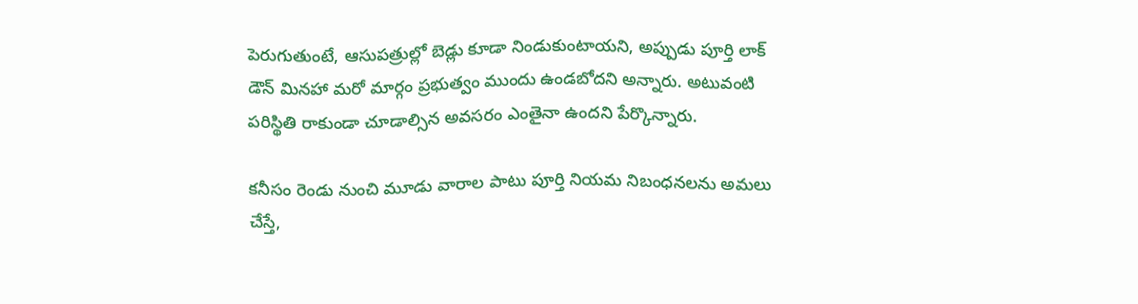పెరుగుతుంటే, ఆసుపత్రుల్లో బెడ్లు కూడా నిండుకుంటాయని, అప్పుడు పూర్తి లాక్ డౌన్ మినహా మరో మార్గం ప్రభుత్వం ముందు ఉండబోదని అన్నారు. అటువంటి పరిస్థితి రాకుండా చూడాల్సిన అవసరం ఎంతైనా ఉందని పేర్కొన్నారు.

కనీసం రెండు నుంచి మూడు వారాల పాటు పూర్తి నియమ నిబంధనలను అమలు చేస్తే,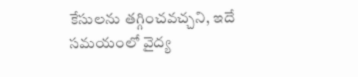కేసులను తగ్గించవచ్చని, ఇదే సమయంలో వైద్య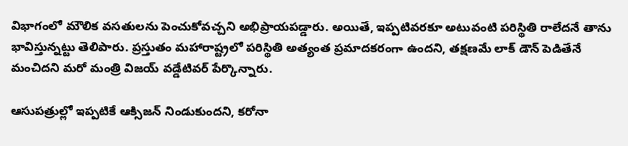విభాగంలో మౌలిక వసతులను పెంచుకోవచ్చని అభిప్రాయపడ్డారు. అయితే, ఇప్పటివరకూ అటువంటి పరిస్థితి రాలేదనే తాను భావిస్తున్నట్టు తెలిపారు. ప్రస్తుతం మహారాష్ట్రలో పరిస్థితి అత్యంత ప్రమాదకరంగా ఉందని, తక్షణమే లాక్ డౌన్ పెడితేనే మంచిదని మరో మంత్రి విజయ్ వడ్డేటివర్ పేర్కొన్నారు.

ఆసుపత్రుల్లో ఇప్పటికే ఆక్సిజన్ నిండుకుందని, కరోనా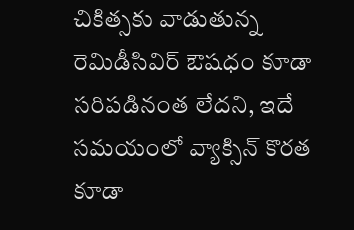చికిత్సకు వాడుతున్న రెమిడీసివిర్ ఔషధం కూడా సరిపడినంత లేదని, ఇదే సమయంలో వ్యాక్సిన్ కొరత కూడా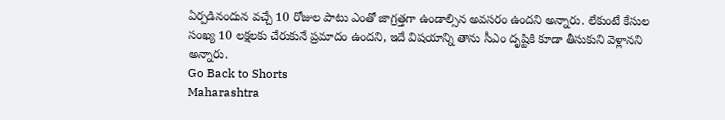ఏర్పడినందున వచ్చే 10 రోజుల పాటు ఎంతో జాగ్రత్తగా ఉండాల్సిన అవసరం ఉందని అన్నారు. లేకుంటే కేసుల సంఖ్య 10 లక్షలకు చేరుకునే ప్రమాదం ఉందని, ఇదే విషయాన్ని తాను సీఎం దృష్టికి కూడా తీసుకుని వెళ్లానని అన్నారు.
Go Back to Shorts
Maharashtra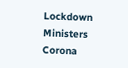Lockdown
Ministers
Corona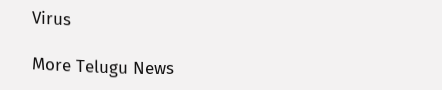Virus

More Telugu News